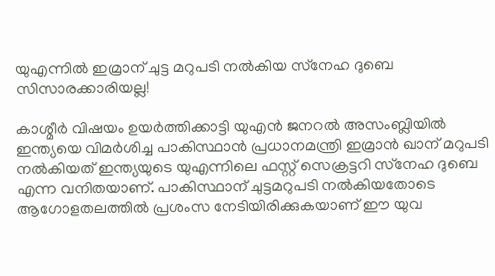യുഎന്നില്‍ ഇമ്രാന് ചുട്ട മറുപടി നല്‍കിയ സ്‌നേഹ ദുബെ സിസാരക്കാരിയല്ല!

കാശ്മീര്‍ വിഷയം ഉയര്‍ത്തിക്കാട്ടി യുഎന്‍ ജനറല്‍ അസംബ്ലിയില്‍ ഇന്ത്യയെ വിമര്‍ശിച്ച പാകിസ്ഥാന്‍ പ്രധാനമന്ത്രി ഇമ്രാന്‍ ഖാന് മറുപടി നല്‍കിയത് ഇന്ത്യയുടെ യുഎന്നിലെ ഫസ്റ്റ് സെക്രട്ടറി സ്‌നേഹ ദുബെ എന്ന വനിതയാണ്. പാകിസ്ഥാന് ചുട്ടമറുപടി നല്‍കിയതോടെ ആഗോളതലത്തില്‍ പ്രശംസ നേടിയിരിക്കുകയാണ് ഈ യുവ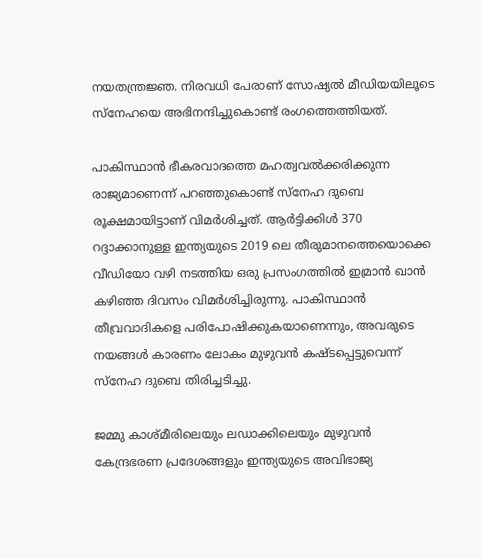നയതന്ത്രജ്ഞ. നിരവധി പേരാണ് സോഷ്യല്‍ മീഡിയയിലൂടെ സ്‌നേഹയെ അഭിനന്ദിച്ചുകൊണ്ട് രംഗത്തെത്തിയത്.

പാകിസ്ഥാന്‍ ഭീകരവാദത്തെ മഹത്വവല്‍ക്കരിക്കുന്ന രാജ്യമാണെന്ന് പറഞ്ഞുകൊണ്ട് സ്‌നേഹ ദുബെ രൂക്ഷമായിട്ടാണ് വിമര്‍ശിച്ചത്. ആര്‍ട്ടിക്കിള്‍ 370 റദ്ദാക്കാനുള്ള ഇന്ത്യയുടെ 2019 ലെ തീരുമാനത്തെയൊക്കെ വീഡിയോ വഴി നടത്തിയ ഒരു പ്രസംഗത്തില്‍ ഇമ്രാന്‍ ഖാന്‍ കഴിഞ്ഞ ദിവസം വിമര്‍ശിച്ചിരുന്നു. പാകിസ്ഥാന്‍ തീവ്രവാദികളെ പരിപോഷിക്കുകയാണെന്നും, അവരുടെ നയങ്ങള്‍ കാരണം ലോകം മുഴുവന്‍ കഷ്ടപ്പെട്ടുവെന്ന് സ്‌നേഹ ദുബെ തിരിച്ചടിച്ചു.

ജമ്മു കാശ്മീരിലെയും ലഡാക്കിലെയും മുഴുവന്‍ കേന്ദ്രഭരണ പ്രദേശങ്ങളും ഇന്ത്യയുടെ അവിഭാജ്യ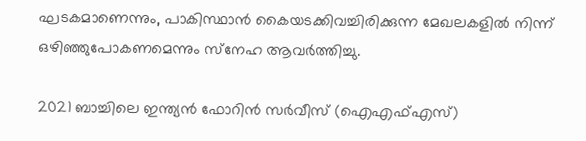ഘടകമാണെന്നും, പാകിസ്ഥാന്‍ കൈയടക്കിവച്ചിരിക്കുന്ന മേഖലകളില്‍ നിന്ന് ഒഴിഞ്ഞുപോകണമെന്നും സ്‌നേഹ ആവര്‍ത്തിച്ചു.

2021 ബാച്ചിലെ ഇന്ത്യന്‍ ഫോറിന്‍ സര്‍വീസ് (ഐഎഫ്എസ്)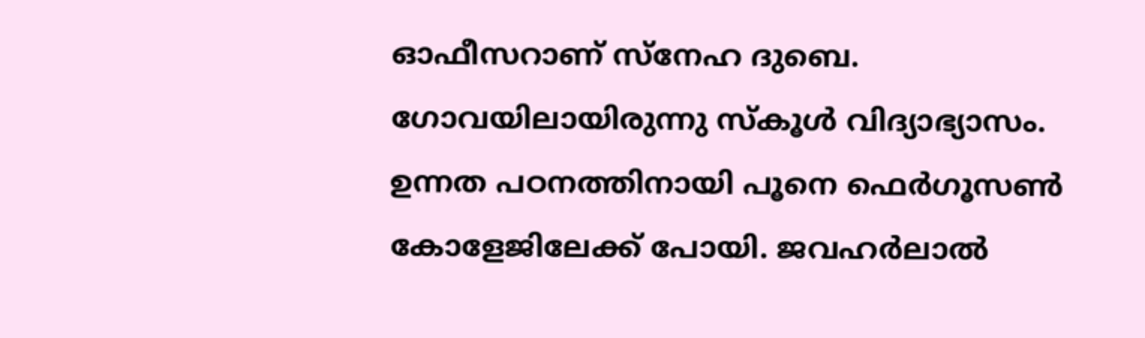ഓഫീസറാണ് സ്‌നേഹ ദുബെ. ഗോവയിലായിരുന്നു സ്‌കൂള്‍ വിദ്യാഭ്യാസം. ഉന്നത പഠനത്തിനായി പൂനെ ഫെര്‍ഗൂസണ്‍ കോളേജിലേക്ക് പോയി. ജവഹര്‍ലാല്‍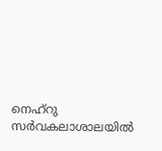നെഹ്‌റു സര്‍വകലാശാലയില്‍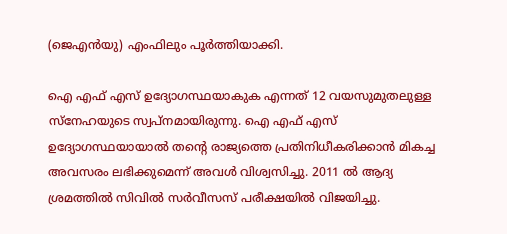(ജെഎന്‍യു) എംഫിലും പൂര്‍ത്തിയാക്കി.

ഐ എഫ് എസ് ഉദ്യോഗസ്ഥയാകുക എന്നത് 12 വയസുമുതലുള്ള സ്‌നേഹയുടെ സ്വപ്‌നമായിരുന്നു. ഐ എഫ് എസ് ഉദ്യോഗസ്ഥയായാല്‍ തന്റെ രാജ്യത്തെ പ്രതിനിധീകരിക്കാന്‍ മികച്ച അവസരം ലഭിക്കുമെന്ന് അവള്‍ വിശ്വസിച്ചു. 2011 ല്‍ ആദ്യ ശ്രമത്തില്‍ സിവില്‍ സര്‍വീസസ് പരീക്ഷയില്‍ വിജയിച്ചു.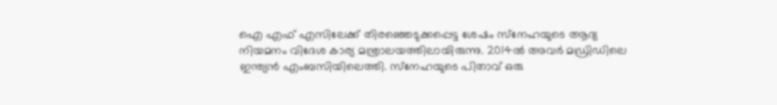ഐ എഫ് എസിലേക്ക് തിരഞ്ഞെടുക്കപ്പെട്ട ശേഷം സ്‌നേഹയുടെ ആദ്യ നിയമനം വിദേശ കാര്യ മന്ത്രാലയത്തിലായിരുന്നു. 2014ല്‍ അവര്‍ മഡ്രിഡിലെ ഇന്ത്യന്‍ എംബസിയിലെത്തി. സ്‌നേഹയുടെ പിതാവ് ഒരു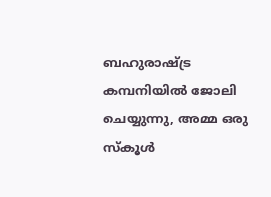ബഹുരാഷ്ട്ര കമ്പനിയില്‍ ജോലി ചെയ്യുന്നു, അമ്മ ഒരു സ്‌കൂള്‍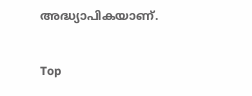അദ്ധ്യാപികയാണ്.

Top